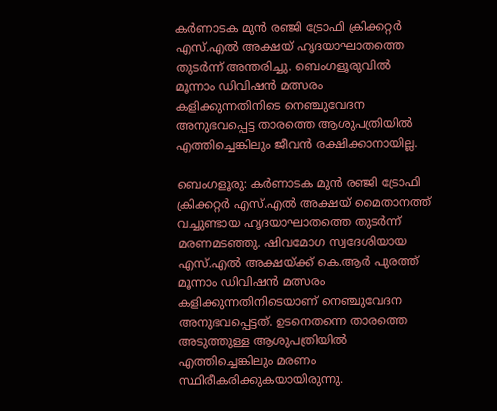കർണാടക മുൻ രഞ്ജി ട്രോഫി ക്രിക്കറ്റർ എസ്.എൽ അക്ഷയ് ഹൃദയാഘാതത്തെ തുടർന്ന് അന്തരിച്ചു. ബെംഗളൂരുവിൽ മൂന്നാം ഡിവിഷൻ മത്സരം കളിക്കുന്നതിനിടെ നെഞ്ചുവേദന അനുഭവപ്പെട്ട താരത്തെ ആശുപത്രിയിൽ എത്തിച്ചെങ്കിലും ജീവൻ രക്ഷിക്കാനായില്ല.

ബെംഗളൂരു: കര്‍ണാടക മുന്‍ രഞ്ജി ട്രോഫി ക്രിക്കറ്റര്‍ എസ്.എല്‍ അക്ഷയ് മൈതാനത്ത് വച്ചുണ്ടായ ഹൃദയാഘാതത്തെ തുടര്‍ന്ന് മരണമടഞ്ഞു. ഷിവമോഗ സ്വദേശിയായ എസ്.എല്‍ അക്ഷയ്‌ക്ക് കെ.ആര്‍ പുരത്ത് മൂന്നാം ഡിവിഷന്‍ മത്സരം കളിക്കുന്നതിനിടെയാണ് നെഞ്ചുവേദന അനുഭവപ്പെട്ടത്. ഉടനെതന്നെ താരത്തെ അടുത്തുള്ള ആശുപത്രിയില്‍ എത്തിച്ചെങ്കിലും മരണം സ്ഥിരീകരിക്കുകയായിരുന്നു.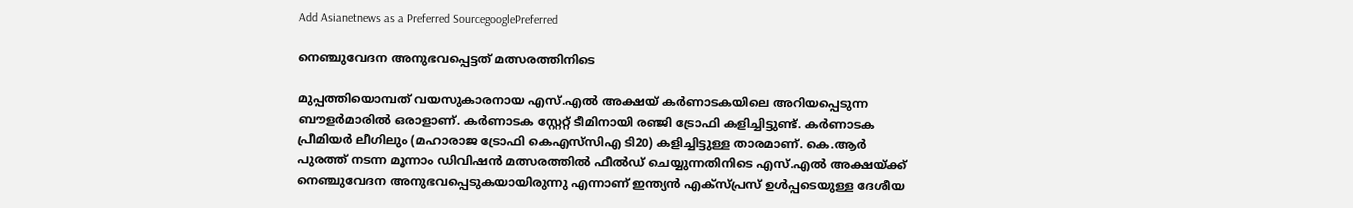Add Asianetnews as a Preferred SourcegooglePreferred

നെഞ്ചുവേദന അനുഭവപ്പെട്ടത് മത്സരത്തിനിടെ

മുപ്പത്തിയൊമ്പത് വയസുകാരനായ എസ്.എല്‍ അക്ഷയ് കര്‍ണാടകയിലെ അറിയപ്പെടുന്ന ബൗളര്‍മാരില്‍ ഒരാളാണ്. കര്‍ണാടക സ്റ്റേറ്റ് ടീമിനായി രഞ്ജി ട്രോഫി കളിച്ചിട്ടുണ്ട്. കര്‍ണാടക പ്രീമിയര്‍ ലീഗിലും (മഹാരാജ ട്രോഫി കെഎസ്‌സിഎ ടി20) കളിച്ചിട്ടുള്ള താരമാണ്. കെ.ആര്‍ പുരത്ത് നടന്ന മൂന്നാം ഡിവിഷന്‍ മത്സരത്തില്‍ ഫീല്‍ഡ് ചെയ്യുന്നതിനിടെ എസ്.എല്‍ അക്ഷയ്‌ക്ക് നെഞ്ചുവേദന അനുഭവപ്പെടുകയായിരുന്നു എന്നാണ് ഇന്ത്യന്‍ എക്‌സ്‌പ്രസ് ഉള്‍പ്പടെയുള്ള ദേശീയ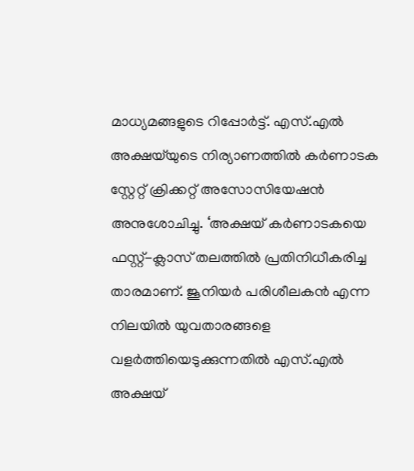മാധ്യമങ്ങളുടെ റിപ്പോര്‍ട്ട്. എസ്.എല്‍ അക്ഷയ്‌യുടെ നിര്യാണത്തില്‍ കര്‍ണാടക സ്റ്റേറ്റ് ക്രിക്കറ്റ് അസോസിയേഷന്‍ അനുശോചിച്ചു. ‘അക്ഷയ് കര്‍ണാടകയെ ഫസ്റ്റ്-ക്ലാസ് തലത്തില്‍ പ്രതിനിധീകരിച്ച താരമാണ്. ജൂനിയര്‍ പരിശീലകന്‍ എന്ന നിലയില്‍ യുവതാരങ്ങളെ വളര്‍ത്തിയെടുക്കുന്നതില്‍ എസ്.എല്‍ അക്ഷയ്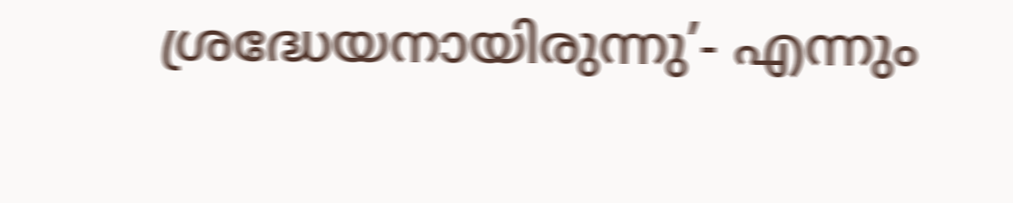ശ്രദ്ധേയനായിരുന്നു’- എന്നും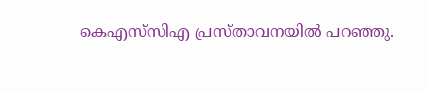കെഎസ്‌സിഎ പ്രസ്‌താവനയില്‍ പറഞ്ഞു.